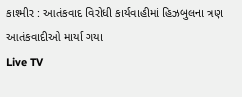કાશ્મીર : આતંકવાદ વિરોધી કાર્યવાહીમાં હિઝબુલના ત્રણ આતંકવાદીઓ માર્યા ગયા
Live TV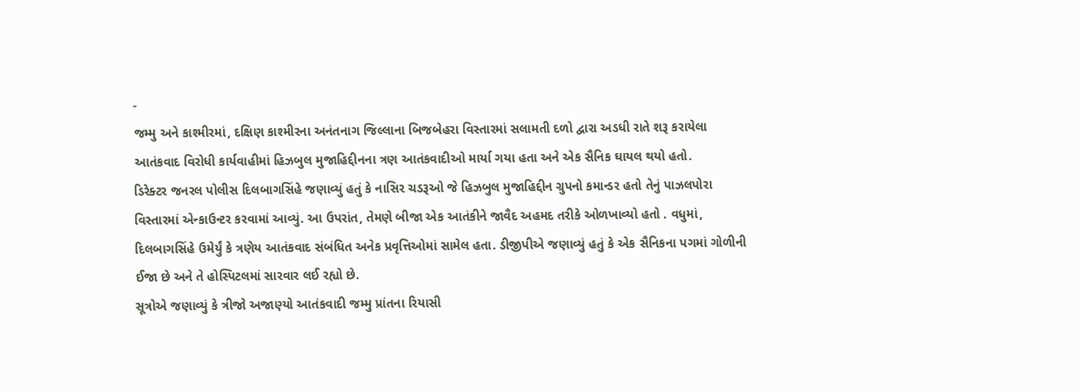-
જમ્મુ અને કાશ્મીરમાં, દક્ષિણ કાશ્મીરના અનંતનાગ જિલ્લાના બિજબેહરા વિસ્તારમાં સલામતી દળો દ્વારા અડધી રાતે શરૂ કરાયેલા આતંકવાદ વિરોધી કાર્યવાહીમાં હિઝબુલ મુજાહિદ્દીનના ત્રણ આતંકવાદીઓ માર્યા ગયા હતા અને એક સૈનિક ઘાયલ થયો હતો.
ડિરેક્ટર જનરલ પોલીસ દિલબાગસિંહે જણાવ્યું હતું કે નાસિર ચડરૂઓ જે હિઝબુલ મુજાહિદ્દીન ગ્રુપનો કમાન્ડર હતો તેનું પાઝલપોરા વિસ્તારમાં એન્કાઉન્ટર કરવામાં આવ્યું. આ ઉપરાંત, તેમણે બીજા એક આતંકીને જાવૈદ અહમદ તરીકે ઓળખાવ્યો હતો . વધુમાં, દિલબાગસિંહે ઉમેર્યું કે ત્રણેય આતંકવાદ સંબંધિત અનેક પ્રવૃત્તિઓમાં સામેલ હતા. ડીજીપીએ જણાવ્યું હતું કે એક સૈનિકના પગમાં ગોળીની ઈજા છે અને તે હોસ્પિટલમાં સારવાર લઈ રહ્યો છે.
સૂત્રોએ જણાવ્યું કે ત્રીજો અજાણ્યો આતંકવાદી જમ્મુ પ્રાંતના રિયાસી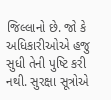જિલ્લાનો છે. જો કે અધિકારીઓએ હજુ સુધી તેની પુષ્ટિ કરી નથી. સુરક્ષા સૂત્રોએ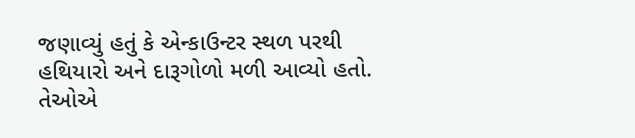જણાવ્યું હતું કે એન્કાઉન્ટર સ્થળ પરથી હથિયારો અને દારૂગોળો મળી આવ્યો હતો. તેઓએ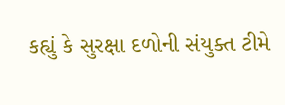કહ્યું કે સુરક્ષા દળોની સંયુક્ત ટીમે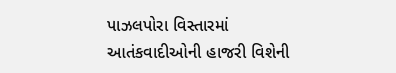પાઝલપોરા વિસ્તારમાં આતંકવાદીઓની હાજરી વિશેની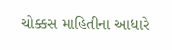ચોક્કસ માહિતીના આધારે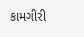કામગીરી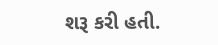શરૂ કરી હતી.